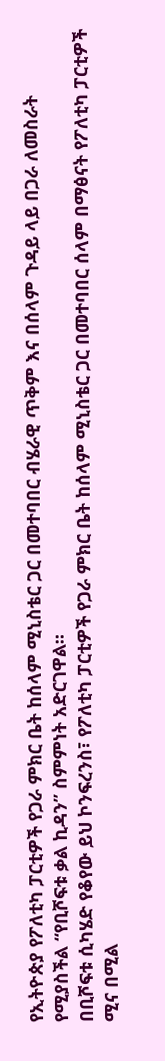የኢትዮጵያ የፖለቲካ ፓርቲዎች የጋራ ምክር ቤት ከሰላም ሚኒስቴር ጋር በመተባበር ብሄራዊ ጥቅም እና በሰላም ጉዳይ ላይ በጋራ ለመስራት የሚያስችል “የቢሾፍቱ ቃል ኪዳን” ስምምነት አድርገዋል።
በቢሾፍቱ ሲካሄድ የቆየው ይህ ኮንፍረንስ፣ የፖለቲካ ፓርቲዎች የጋራ ምክር ቤት ከሰላም ሚኒስቴር ጋር በመተባበር ሰላም በማፅናት የፖለቲካ ፓርቲዎች ሚና በሚል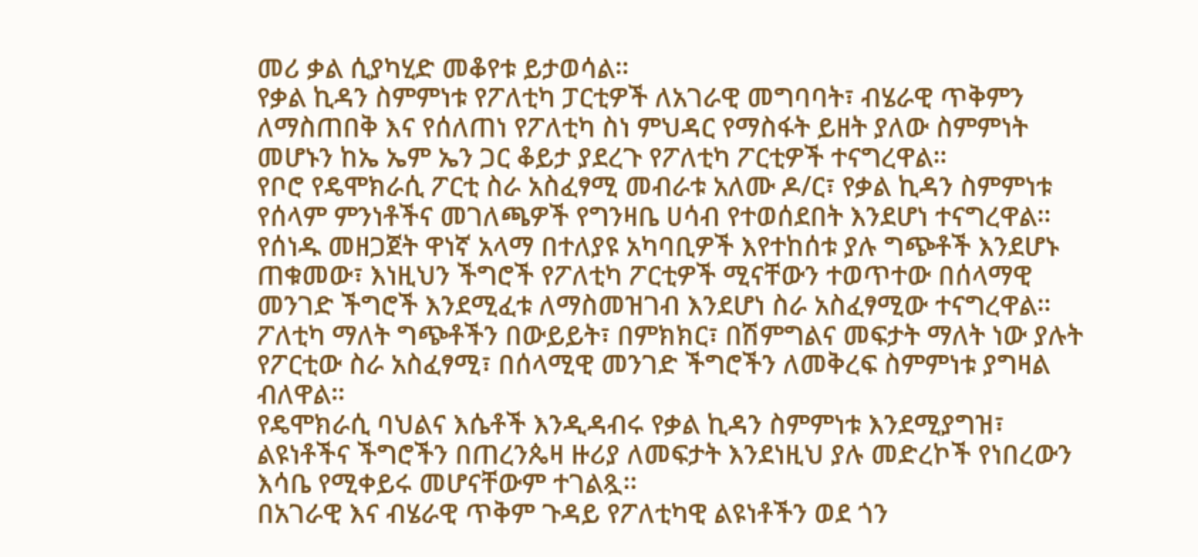መሪ ቃል ሲያካሂድ መቆየቱ ይታወሳል።
የቃል ኪዳን ስምምነቱ የፖለቲካ ፓርቲዎች ለአገራዊ መግባባት፣ ብሄራዊ ጥቅምን ለማስጠበቅ እና የሰለጠነ የፖለቲካ ስነ ምህዳር የማስፋት ይዘት ያለው ስምምነት መሆኑን ከኤ ኤም ኤን ጋር ቆይታ ያደረጉ የፖለቲካ ፖርቲዎች ተናግረዋል።
የቦሮ የዴሞክራሲ ፖርቲ ስራ አስፈፃሚ መብራቱ አለሙ ዶ/ር፣ የቃል ኪዳን ስምምነቱ የሰላም ምንነቶችና መገለጫዎች የግንዛቤ ሀሳብ የተወሰደበት እንደሆነ ተናግረዋል።
የሰነዱ መዘጋጀት ዋነኛ አላማ በተለያዩ አካባቢዎች እየተከሰቱ ያሉ ግጭቶች እንደሆኑ ጠቁመው፣ እነዚህን ችግሮች የፖለቲካ ፖርቲዎች ሚናቸውን ተወጥተው በሰላማዊ መንገድ ችግሮች እንደሚፈቱ ለማስመዝገብ እንደሆነ ስራ አስፈፃሚው ተናግረዋል።
ፖለቲካ ማለት ግጭቶችን በውይይት፣ በምክክር፣ በሽምግልና መፍታት ማለት ነው ያሉት የፖርቲው ስራ አስፈፃሚ፣ በሰላሚዊ መንገድ ችግሮችን ለመቅረፍ ስምምነቱ ያግዛል ብለዋል።
የዴሞክራሲ ባህልና እሴቶች እንዲዳብሩ የቃል ኪዳን ስምምነቱ እንደሚያግዝ፣ ልዩነቶችና ችግሮችን በጠረንጴዛ ዙሪያ ለመፍታት እንደነዚህ ያሉ መድረኮች የነበረውን እሳቤ የሚቀይሩ መሆናቸውም ተገልጿ፡፡
በአገራዊ እና ብሄራዊ ጥቅም ጉዳይ የፖለቲካዊ ልዩነቶችን ወደ ጎን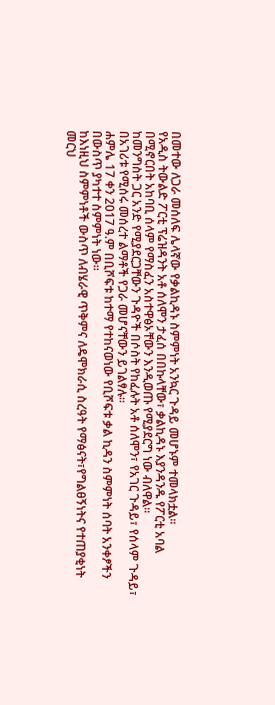በመተው ለጋራ መሰለፍ ሌላኛው የቃልኪዳኑ ስምምነት አንኳር ጉዳይ መሆኑም ተመላክቷል።
የአዲስ ትውልድ ፖርቲ ፕሬዝዳንት አቶ ሰለሞን ታፈሰ በበኩላቸው፣ ቃልኪዳኑ እያንዳንዱ የፖርቲ አባል በሚኖርበት አከባቢ ሰላም የማስፈን አስተዋፅኦቸውን እንዲወጡ የሚያደርግ ነው ብለዋል።
ከመንግስት ጋር አንድ የሚያደርጋቸውን ጉዳዮች በሶስት የከፈሉት አቶ ሰለሞን፣ የአገር ጉዳይ፣ የሰላም ጉዳይ፣ በአገሪቱ የሚሰሩ መሰረተ ልማቶች የጋራ መሆናቸውን ይገልፃሉ።
ሐምሌ 17 ቀን 2017 ዓ.ም በቢሾፍቱ ከተማ የተከናወነው የቢሾፍቱ ቃል ኪዳን ስምምነት ሰባት አንቀፆችን በውስጥ ያካተተ ስምምነት ነው።
ከእነዚህ ስምምነቶች ውስጥ ለብሄራዊ ጥቅምና ለዴሞክራሲ ስረዓት የማፅናት፣የግልፀኝነትና የተጠያቂነት መርህ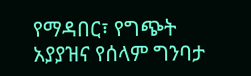የማዳበር፣ የግጭት አያያዝና የሰላም ግንባታ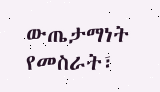ውጤታማነት የመስራት፣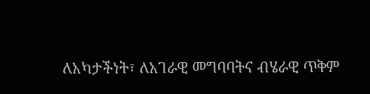ለአካታችነት፣ ለአገራዊ መግባባትና ብሄራዊ ጥቅም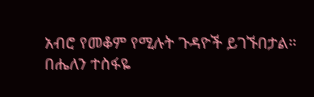አብሮ የመቆም የሚሉት ጉዳዮች ይገኙበታል።
በሔለን ተስፋዬ